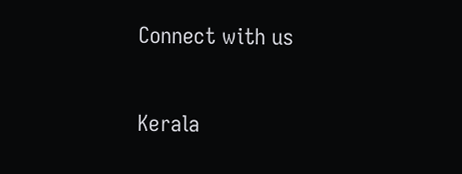Connect with us

Kerala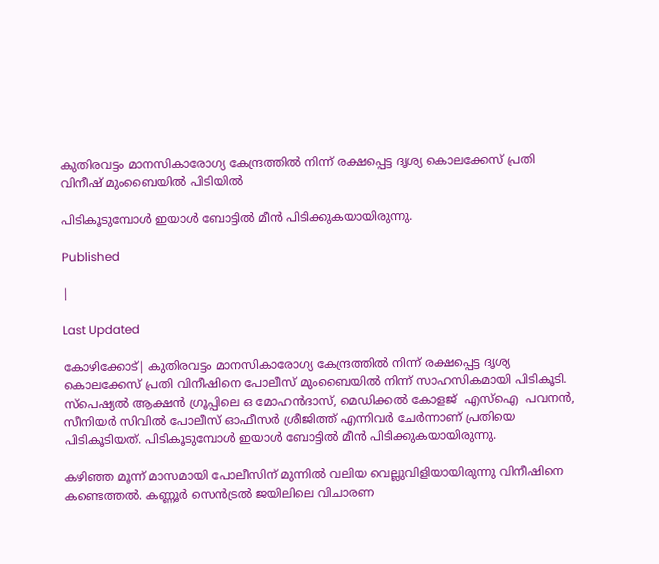കുതിരവട്ടം മാനസികാരോഗ്യ കേന്ദ്രത്തില്‍ നിന്ന് രക്ഷപ്പെട്ട ദൃശ്യ കൊലക്കേസ് പ്രതി വിനീഷ് മുംബൈയില്‍ പിടിയില്‍

പിടികൂടുമ്പോള്‍ ഇയാള്‍ ബോട്ടില്‍ മീന്‍ പിടിക്കുകയായിരുന്നു.

Published

|

Last Updated

കോഴിക്കോട്| കുതിരവട്ടം മാനസികാരോഗ്യ കേന്ദ്രത്തില്‍ നിന്ന് രക്ഷപ്പെട്ട ദൃശ്യ കൊലക്കേസ് പ്രതി വിനീഷിനെ പോലീസ് മുംബൈയില്‍ നിന്ന് സാഹസികമായി പിടികൂടി. സ്‌പെഷ്യല്‍ ആക്ഷന്‍ ഗ്രൂപ്പിലെ ഒ മോഹന്‍ദാസ്, മെഡിക്കല്‍ കോളജ്  എസ്ഐ  പവനന്‍, സീനിയര്‍ സിവില്‍ പോലീസ് ഓഫീസര്‍ ശ്രീജിത്ത് എന്നിവര്‍ ചേര്‍ന്നാണ് പ്രതിയെ പിടികൂടിയത്. പിടികൂടുമ്പോള്‍ ഇയാള്‍ ബോട്ടില്‍ മീന്‍ പിടിക്കുകയായിരുന്നു.

കഴിഞ്ഞ മൂന്ന് മാസമായി പോലീസിന് മുന്നില്‍ വലിയ വെല്ലുവിളിയായിരുന്നു വിനീഷിനെ കണ്ടെത്തല്‍. കണ്ണൂര്‍ സെന്‍ട്രല്‍ ജയിലിലെ വിചാരണ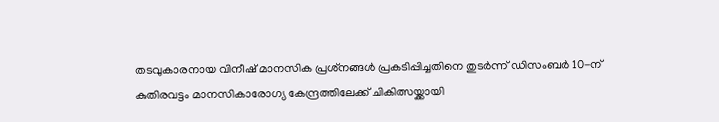തടവുകാരനായ വിനീഷ് മാനസിക പ്രശ്‌നങ്ങള്‍ പ്രകടിപ്പിച്ചതിനെ തുടര്‍ന്ന് ഡിസംബര്‍ 10-ന് കുതിരവട്ടം മാനസികാരോഗ്യ കേന്ദ്രത്തിലേക്ക് ചികിത്സയ്ക്കായി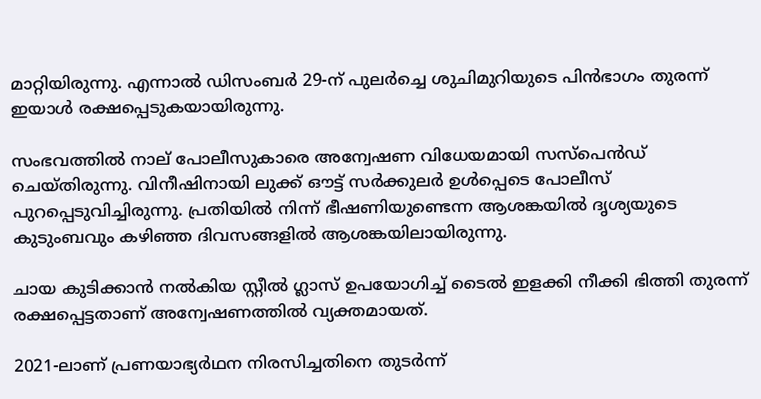മാറ്റിയിരുന്നു. എന്നാല്‍ ഡിസംബര്‍ 29-ന് പുലര്‍ച്ചെ ശുചിമുറിയുടെ പിന്‍ഭാഗം തുരന്ന് ഇയാള്‍ രക്ഷപ്പെടുകയായിരുന്നു.

സംഭവത്തില്‍ നാല് പോലീസുകാരെ അന്വേഷണ വിധേയമായി സസ്‌പെന്‍ഡ് ചെയ്തിരുന്നു. വിനീഷിനായി ലുക്ക് ഔട്ട് സര്‍ക്കുലര്‍ ഉള്‍പ്പെടെ പോലീസ് പുറപ്പെടുവിച്ചിരുന്നു. പ്രതിയില്‍ നിന്ന് ഭീഷണിയുണ്ടെന്ന ആശങ്കയില്‍ ദൃശ്യയുടെ കുടുംബവും കഴിഞ്ഞ ദിവസങ്ങളില്‍ ആശങ്കയിലായിരുന്നു.

ചായ കുടിക്കാന്‍ നല്‍കിയ സ്റ്റീല്‍ ഗ്ലാസ് ഉപയോഗിച്ച് ടൈല്‍ ഇളക്കി നീക്കി ഭിത്തി തുരന്ന് രക്ഷപ്പെട്ടതാണ് അന്വേഷണത്തില്‍ വ്യക്തമായത്.

2021-ലാണ് പ്രണയാഭ്യര്‍ഥന നിരസിച്ചതിനെ തുടര്‍ന്ന്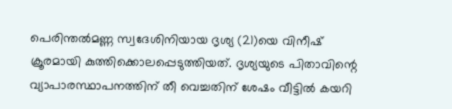പെരിന്തല്‍മണ്ണ സ്വദേശിനിയായ ദൃശ്യ (21)യെ വിനീഷ് ക്രൂരമായി കുത്തിക്കൊലപ്പെടുത്തിയത്. ദൃശ്യയുടെ പിതാവിന്റെ വ്യാപാരസ്ഥാപനത്തിന് തീ വെച്ചതിന് ശേഷം വീട്ടില്‍ കയറി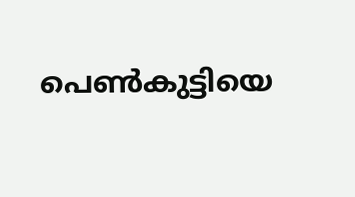പെണ്‍കുട്ടിയെ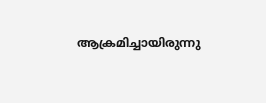ആക്രമിച്ചായിരുന്നു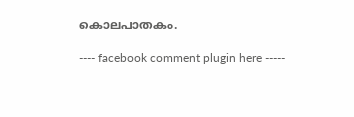കൊലപാതകം.

---- facebook comment plugin here -----